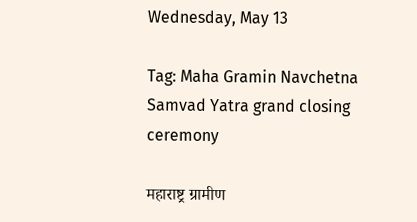Wednesday, May 13

Tag: Maha Gramin Navchetna Samvad Yatra grand closing ceremony

महाराष्ट्र ग्रामीण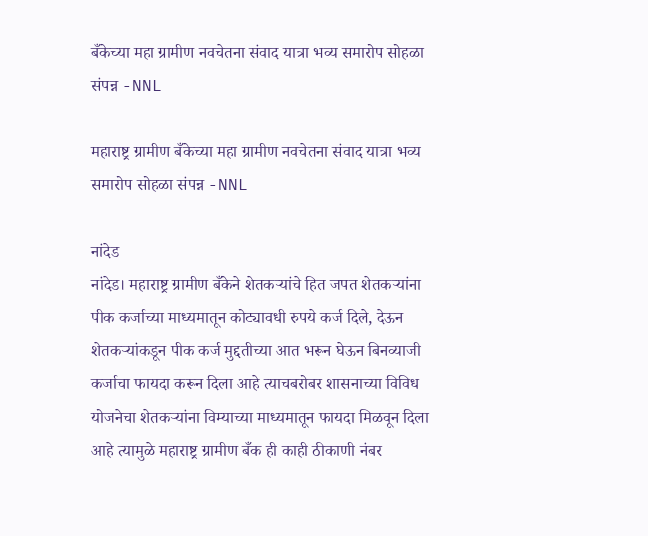बँकेच्या महा ग्रामीण नवचेतना संवाद यात्रा भव्य समारोप सोहळा संपन्न -NNL

महाराष्ट्र ग्रामीण बँकेच्या महा ग्रामीण नवचेतना संवाद यात्रा भव्य समारोप सोहळा संपन्न -NNL

नांदेड
नांदेड। महाराष्ट्र ग्रामीण बँकेने शेतकऱ्यांचे हित जपत शेतकऱ्यांना पीक कर्जाच्या माध्यमातून कोट्यावधी रुपये कर्ज दिले, देऊन शेतकऱ्यांकडून पीक कर्ज मुद्दतीच्या आत भरून घेऊन बिनव्याजी कर्जाचा फायदा करून दिला आहे त्याचबरोबर शासनाच्या विविध योजनेचा शेतकऱ्यांना विम्याच्या माध्यमातून फायदा मिळवून दिला आहे त्यामुळे महाराष्ट्र ग्रामीण बँक ही काही ठीकाणी नंबर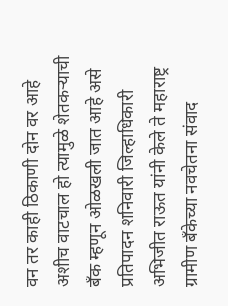वन तर काही ठिकाणी दोन वर आहे अशीच वाटचाल हो त्यामुळे शेतकऱ्याची बँक म्हणून ओळखली जात आहे असे प्रतिपादन शनिवारी जिल्हाधिकारी अभिजीत राऊत यांनी केले ते महाराष्ट्र ग्रामीण बँकेच्या नवचेतना संवाद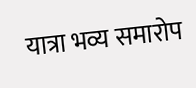यात्रा भव्य समारोप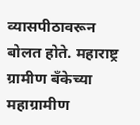व्यासपीठावरून बोलत होते. महाराष्ट्र ग्रामीण बँकेच्या महाग्रामीण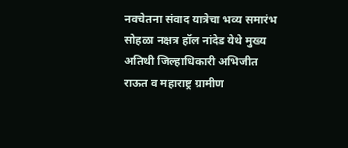नवचेतना संवाद यात्रेचा भव्य समारंभ सोहळा नक्षत्र हॉल नांदेड येथे मुख्य अतिथी जिल्हाधिकारी अभिजीत राऊत व महाराष्ट्र ग्रामीण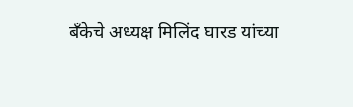बँकेचे अध्यक्ष मिलिंद घारड यांच्या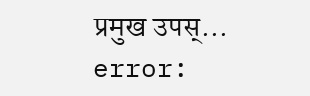प्रमुख उपस्...
error: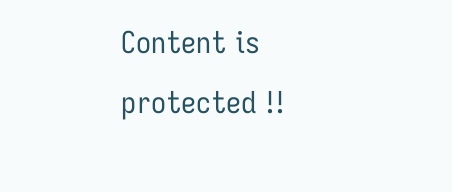Content is protected !!